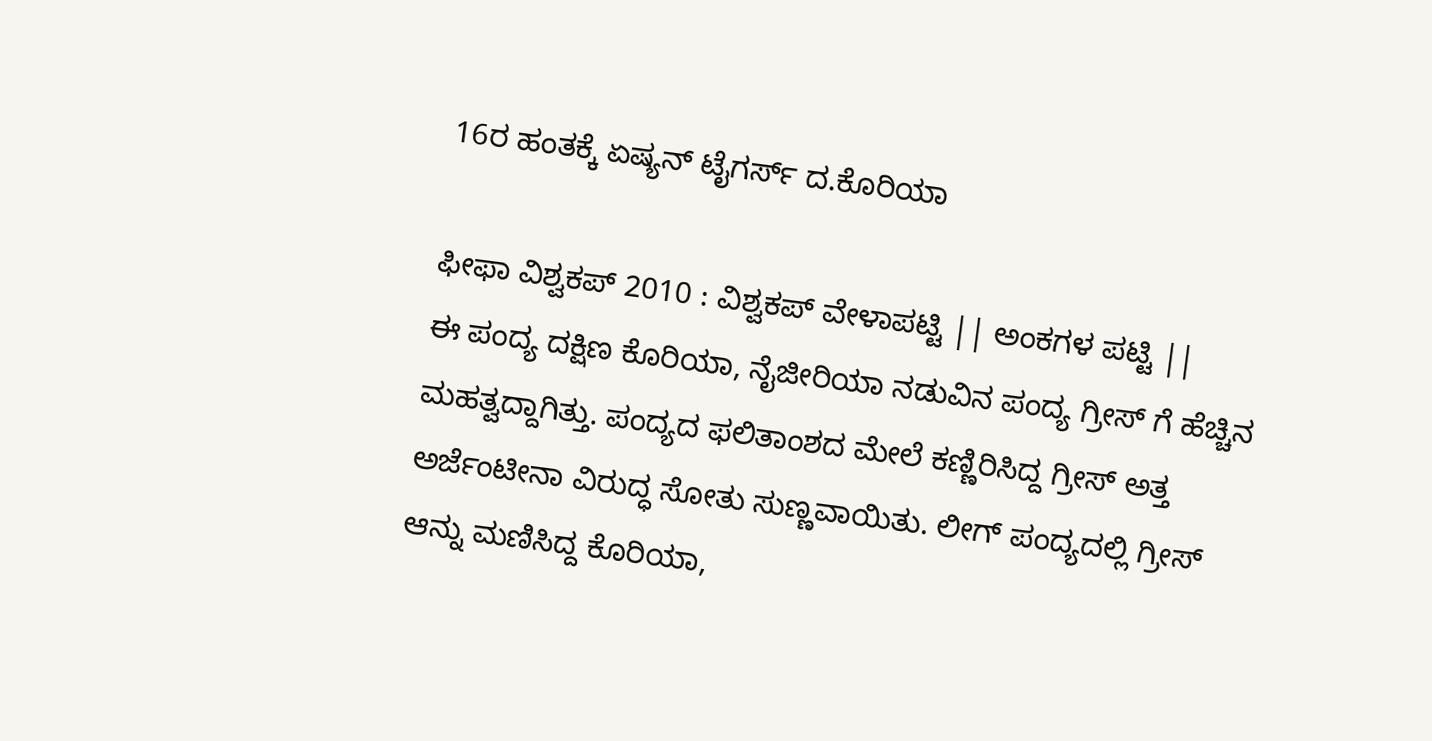16ರ ಹಂತಕ್ಕೆ ಏಷ್ಯನ್ ಟೈಗರ್ಸ್ ದ.ಕೊರಿಯಾ

ಫೀಫಾ ವಿಶ್ವಕಪ್ 2010 : ವಿಶ್ವಕಪ್ ವೇಳಾಪಟ್ಟಿ || ಅಂಕಗಳ ಪಟ್ಟಿ ||
ಈ ಪಂದ್ಯ ದಕ್ಷಿಣ ಕೊರಿಯಾ, ನೈಜೀರಿಯಾ ನಡುವಿನ ಪಂದ್ಯ ಗ್ರೀಸ್ ಗೆ ಹೆಚ್ಚಿನ ಮಹತ್ವದ್ದಾಗಿತ್ತು. ಪಂದ್ಯದ ಫಲಿತಾಂಶದ ಮೇಲೆ ಕಣ್ಣಿರಿಸಿದ್ದ ಗ್ರೀಸ್ ಅತ್ತ ಅರ್ಜೆಂಟೀನಾ ವಿರುದ್ಧ ಸೋತು ಸುಣ್ಣವಾಯಿತು. ಲೀಗ್ ಪಂದ್ಯದಲ್ಲಿ ಗ್ರೀಸ್ ಆನ್ನು ಮಣಿಸಿದ್ದ ಕೊರಿಯಾ,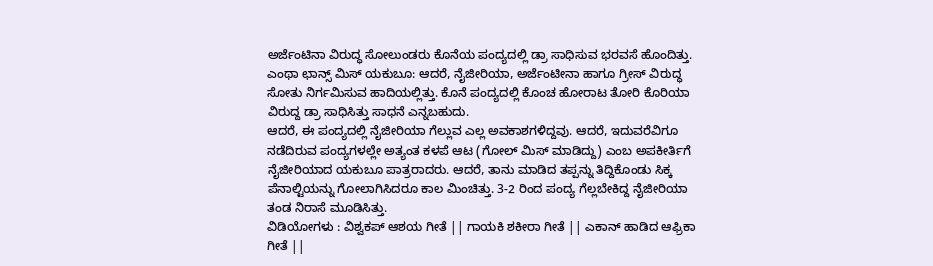ಅರ್ಜೆಂಟಿನಾ ವಿರುದ್ಧ ಸೋಲುಂಡರು ಕೊನೆಯ ಪಂದ್ಯದಲ್ಲಿ ಡ್ರಾ ಸಾಧಿಸುವ ಭರವಸೆ ಹೊಂದಿತ್ತು.
ಎಂಥಾ ಛಾನ್ಸ್ ಮಿಸ್ ಯಕುಬೂ: ಆದರೆ, ನೈಜೀರಿಯಾ, ಅರ್ಜೆಂಟೀನಾ ಹಾಗೂ ಗ್ರೀಸ್ ವಿರುದ್ಧ ಸೋತು ನಿರ್ಗಮಿಸುವ ಹಾದಿಯಲ್ಲಿತ್ತು. ಕೊನೆ ಪಂದ್ಯದಲ್ಲಿ ಕೊಂಚ ಹೋರಾಟ ತೋರಿ ಕೊರಿಯಾ ವಿರುದ್ದ ಡ್ರಾ ಸಾಧಿಸಿತ್ತು ಸಾಧನೆ ಎನ್ನಬಹುದು.
ಆದರೆ, ಈ ಪಂದ್ಯದಲ್ಲಿ ನೈಜೀರಿಯಾ ಗೆಲ್ಲುವ ಎಲ್ಲ ಅವಕಾಶಗಳಿದ್ದವು. ಆದರೆ, ಇದುವರೆವಿಗೂ ನಡೆದಿರುವ ಪಂದ್ಯಗಳಲ್ಲೇ ಅತ್ಯಂತ ಕಳಪೆ ಆಟ (ಗೋಲ್ ಮಿಸ್ ಮಾಡಿದ್ದು) ಎಂಬ ಅಪಕೀರ್ತಿಗೆ ನೈಜೀರಿಯಾದ ಯಕುಬೂ ಪಾತ್ರರಾದರು. ಆದರೆ, ತಾನು ಮಾಡಿದ ತಪ್ಪನ್ನು ತಿದ್ದಿಕೊಂಡು ಸಿಕ್ಕ ಪೆನಾಲ್ಟಿಯನ್ನು ಗೋಲಾಗಿಸಿದರೂ ಕಾಲ ಮಿಂಚಿತ್ತು. 3-2 ರಿಂದ ಪಂದ್ಯ ಗೆಲ್ಲಬೇಕಿದ್ದ ನೈಜೀರಿಯಾ ತಂಡ ನಿರಾಸೆ ಮೂಡಿಸಿತ್ತು.
ವಿಡಿಯೋಗಳು : ವಿಶ್ವಕಪ್ ಆಶಯ ಗೀತೆ || ಗಾಯಕಿ ಶಕೀರಾ ಗೀತೆ || ಎಕಾನ್ ಹಾಡಿದ ಆಫ್ರಿಕಾ ಗೀತೆ ||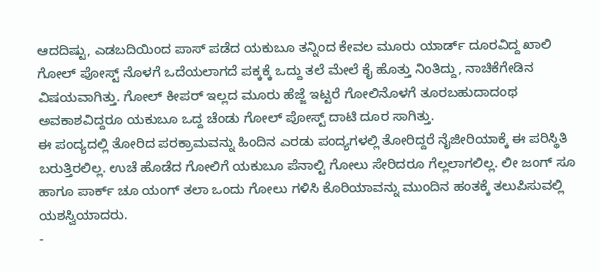ಆದದಿಷ್ಟು, ಎಡಬದಿಯಿಂದ ಪಾಸ್ ಪಡೆದ ಯಕುಬೂ ತನ್ನಿಂದ ಕೇವಲ ಮೂರು ಯಾರ್ಡ್ ದೂರವಿದ್ದ ಖಾಲಿ ಗೋಲ್ ಪೋಸ್ಟ್ ನೊಳಗೆ ಒದೆಯಲಾಗದೆ ಪಕ್ಕಕ್ಕೆ ಒದ್ದು ತಲೆ ಮೇಲೆ ಕೈ ಹೊತ್ತು ನಿಂತಿದ್ದು, ನಾಚಿಕೆಗೇಡಿನ ವಿಷಯವಾಗಿತ್ತು. ಗೋಲ್ ಕೀಪರ್ ಇಲ್ಲದ ಮೂರು ಹೆಜ್ಜೆ ಇಟ್ಟರೆ ಗೋಲಿನೊಳಗೆ ತೂರಬಹುದಾದಂಥ ಅವಕಾಶವಿದ್ದರೂ ಯಕುಬೂ ಒದ್ದ ಚೆಂಡು ಗೋಲ್ ಪೋಸ್ಟ್ ದಾಟಿ ದೂರ ಸಾಗಿತ್ತು.
ಈ ಪಂದ್ಯದಲ್ಲಿ ತೋರಿದ ಪರಕ್ರಾಮವನ್ನು ಹಿಂದಿನ ಎರಡು ಪಂದ್ಯಗಳಲ್ಲಿ ತೋರಿದ್ದರೆ ನೈಜೀರಿಯಾಕ್ಕೆ ಈ ಪರಿಸ್ಥಿತಿ ಬರುತ್ತಿರಲಿಲ್ಲ. ಉಚೆ ಹೊಡೆದ ಗೋಲಿಗೆ ಯಕುಬೂ ಪೆನಾಲ್ಟಿ ಗೋಲು ಸೇರಿದರೂ ಗೆಲ್ಲಲಾಗಲಿಲ್ಲ. ಲೀ ಜಂಗ್ ಸೂ ಹಾಗೂ ಪಾರ್ಕ್ ಚೂ ಯಂಗ್ ತಲಾ ಒಂದು ಗೋಲು ಗಳಿಸಿ ಕೊರಿಯಾವನ್ನು ಮುಂದಿನ ಹಂತಕ್ಕೆ ತಲುಪಿಸುವಲ್ಲಿ ಯಶಸ್ವಿಯಾದರು.
-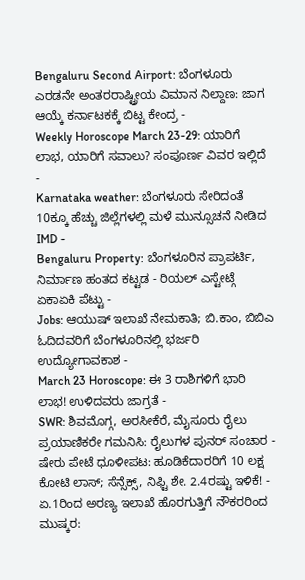Bengaluru Second Airport: ಬೆಂಗಳೂರು ಎರಡನೇ ಅಂತರರಾಷ್ಟ್ರೀಯ ವಿಮಾನ ನಿಲ್ದಾಣ: ಜಾಗ ಆಯ್ಕೆ ಕರ್ನಾಟಕಕ್ಕೆ ಬಿಟ್ಟ ಕೇಂದ್ರ -
Weekly Horoscope March 23-29: ಯಾರಿಗೆ ಲಾಭ, ಯಾರಿಗೆ ಸವಾಲು? ಸಂಪೂರ್ಣ ವಿವರ ಇಲ್ಲಿದೆ -
Karnataka weather: ಬೆಂಗಳೂರು ಸೇರಿದಂತೆ 10ಕ್ಕೂ ಹೆಚ್ಚು ಜಿಲ್ಲೆಗಳಲ್ಲಿ ಮಳೆ ಮುನ್ಸೂಚನೆ ನೀಡಿದ IMD -
Bengaluru Property: ಬೆಂಗಳೂರಿನ ಪ್ರಾಪರ್ಟಿ, ನಿರ್ಮಾಣ ಹಂತದ ಕಟ್ಟಡ - ರಿಯಲ್ ಎಸ್ಟೇಟ್ಗೆ ಏಕಾಏಕಿ ಪೆಟ್ಟು -
Jobs: ಆಯುಷ್ ಇಲಾಖೆ ನೇಮಕಾತಿ; ಬಿ.ಕಾಂ, ಬಿಬಿಎ ಓದಿದವರಿಗೆ ಬೆಂಗಳೂರಿನಲ್ಲಿ ಭರ್ಜರಿ ಉದ್ಯೋಗಾವಕಾಶ -
March 23 Horoscope: ಈ 3 ರಾಶಿಗಳಿಗೆ ಭಾರಿ ಲಾಭ! ಉಳಿದವರು ಜಾಗ್ರತೆ -
SWR: ಶಿವಮೊಗ್ಗ, ಅರಸೀಕೆರೆ, ಮೈಸೂರು ರೈಲು ಪ್ರಯಾಣಿಕರೇ ಗಮನಿಸಿ: ರೈಲುಗಳ ಪುನರ್ ಸಂಚಾರ -
ಷೇರು ಪೇಟೆ ಧೂಳೀಪಟ: ಹೂಡಿಕೆದಾರರಿಗೆ 10 ಲಕ್ಷ ಕೋಟಿ ಲಾಸ್; ಸೆನ್ಸೆಕ್ಸ್, ನಿಫ್ಟಿ ಶೇ. 2.4ರಷ್ಟು ಇಳಿಕೆ! -
ಏ.1ರಿಂದ ಅರಣ್ಯ ಇಲಾಖೆ ಹೊರಗುತ್ತಿಗೆ ನೌಕರರಿಂದ ಮುಷ್ಕರ: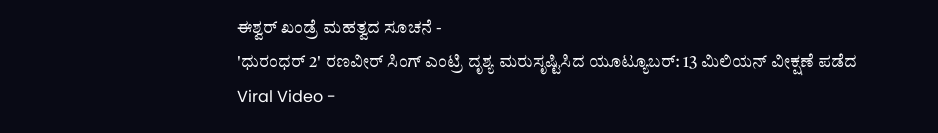ಈಶ್ವರ್ ಖಂಡ್ರೆ ಮಹತ್ವದ ಸೂಚನೆ -
'ಧುರಂಧರ್ 2' ರಣವೀರ್ ಸಿಂಗ್ ಎಂಟ್ರಿ ದೃಶ್ಯ ಮರುಸೃಷ್ಟಿಸಿದ ಯೂಟ್ಯೂಬರ್: 13 ಮಿಲಿಯನ್ ವೀಕ್ಷಣೆ ಪಡೆದ Viral Video -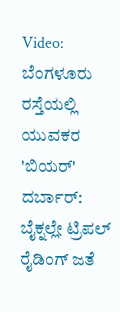Video: ಬೆಂಗಳೂರು ರಸ್ತೆಯಲ್ಲಿ ಯುವಕರ 'ಬಿಯರ್' ದರ್ಬಾರ್: ಬೈಕ್ನಲ್ಲೇ ಟ್ರಿಪಲ್ ರೈಡಿಂಗ್ ಜತೆ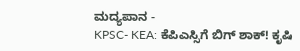ಮದ್ಯಪಾನ -
KPSC- KEA: ಕೆಪಿಎಸ್ಸಿಗೆ ಬಿಗ್ ಶಾಕ್! ಕೃಷಿ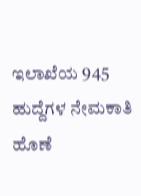ಇಲಾಖೆಯ 945 ಹುದ್ದೆಗಳ ನೇಮಕಾತಿ ಹೊಣೆ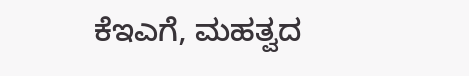ಕೆಇಎಗೆ, ಮಹತ್ವದ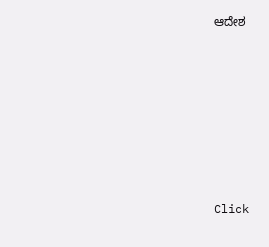ಆದೇಶ












Click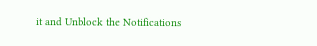it and Unblock the Notifications